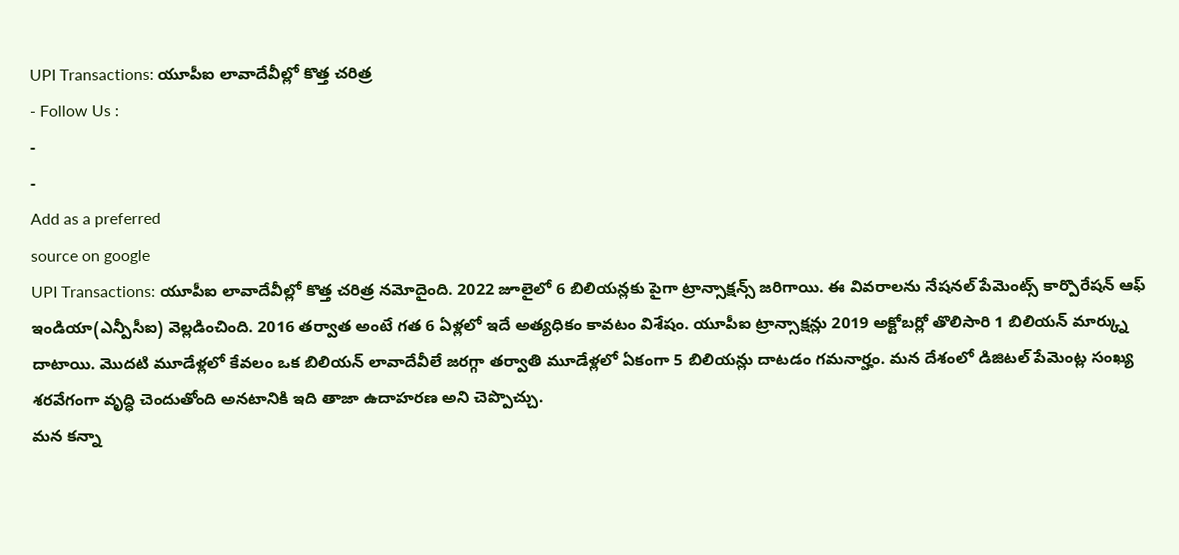UPI Transactions: యూపీఐ లావాదేవీల్లో కొత్త చరిత్ర
- Follow Us :
-
-
Add as a preferred
source on google
UPI Transactions: యూపీఐ లావాదేవీల్లో కొత్త చరిత్ర నమోదైంది. 2022 జూలైలో 6 బిలియన్లకు పైగా ట్రాన్సాక్షన్స్ జరిగాయి. ఈ వివరాలను నేషనల్ పేమెంట్స్ కార్పొరేషన్ ఆఫ్ ఇండియా(ఎన్పీసీఐ) వెల్లడించింది. 2016 తర్వాత అంటే గత 6 ఏళ్లలో ఇదే అత్యధికం కావటం విశేషం. యూపీఐ ట్రాన్సాక్షన్లు 2019 అక్టోబర్లో తొలిసారి 1 బిలియన్ మార్క్ను దాటాయి. మొదటి మూడేళ్లలో కేవలం ఒక బిలియన్ లావాదేవీలే జరగ్గా తర్వాతి మూడేళ్లలో ఏకంగా 5 బిలియన్లు దాటడం గమనార్హం. మన దేశంలో డిజిటల్ పేమెంట్ల సంఖ్య శరవేగంగా వృద్ధి చెందుతోంది అనటానికి ఇది తాజా ఉదాహరణ అని చెప్పొచ్చు.
మన కన్నా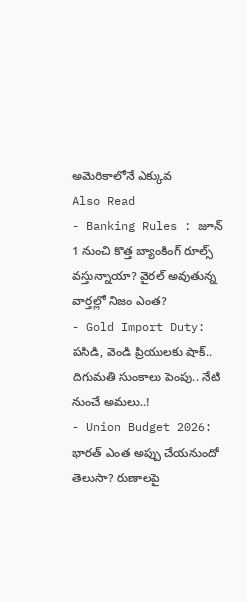అమెరికాలోనే ఎక్కువ
Also Read
- Banking Rules : జూన్ 1 నుంచి కొత్త బ్యాంకింగ్ రూల్స్ వస్తున్నాయా? వైరల్ అవుతున్న వార్తల్లో నిజం ఎంత?
- Gold Import Duty: పసిడి, వెండి ప్రియులకు షాక్.. దిగుమతి సుంకాలు పెంపు.. నేటి నుంచే అమలు..!
- Union Budget 2026: భారత్ ఎంత అప్పు చేయనుందో తెలుసా? రుణాలపై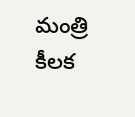మంత్రి కీలక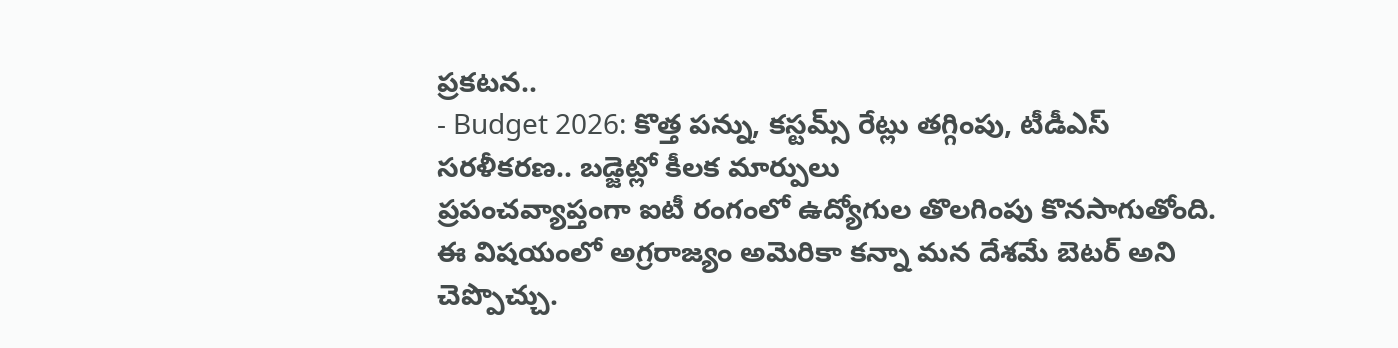ప్రకటన..
- Budget 2026: కొత్త పన్ను, కస్టమ్స్ రేట్లు తగ్గింపు, టీడీఎస్ సరళీకరణ.. బడ్జెట్లో కీలక మార్పులు
ప్రపంచవ్యాప్తంగా ఐటీ రంగంలో ఉద్యోగుల తొలగింపు కొనసాగుతోంది. ఈ విషయంలో అగ్రరాజ్యం అమెరికా కన్నా మన దేశమే బెటర్ అని చెప్పొచ్చు.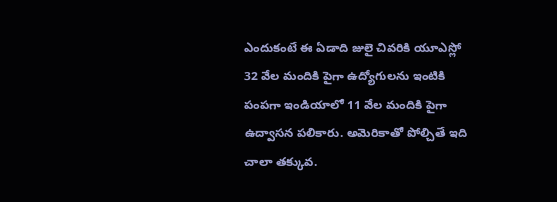ఎందుకంటే ఈ ఏడాది జులై చివరికి యూఎస్లో 32 వేల మందికి పైగా ఉద్యోగులను ఇంటికి పంపగా ఇండియాలో 11 వేల మందికి పైగా ఉద్వాసన పలికారు. అమెరికాతో పోల్చితే ఇది చాలా తక్కువ.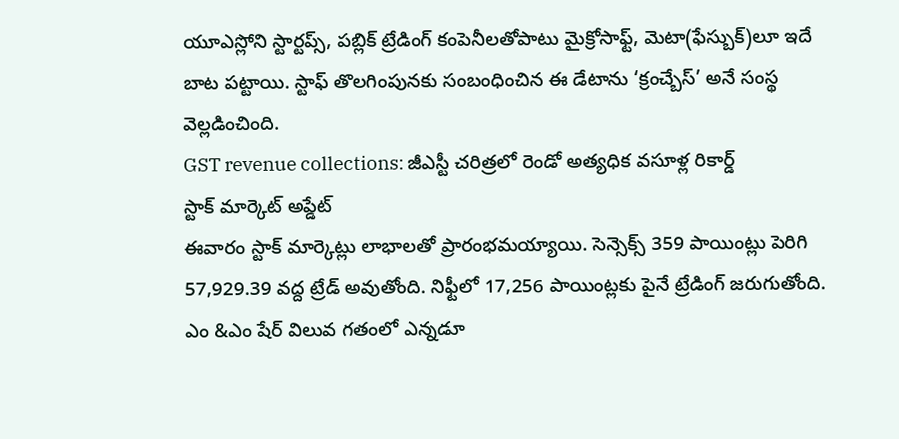యూఎస్లోని స్టార్టప్స్, పబ్లిక్ ట్రేడింగ్ కంపెనీలతోపాటు మైక్రోసాఫ్ట్, మెటా(ఫేస్బుక్)లూ ఇదే బాట పట్టాయి. స్టాఫ్ తొలగింపునకు సంబంధించిన ఈ డేటాను ‘క్రంచ్బేస్’ అనే సంస్థ వెల్లడించింది.
GST revenue collections: జీఎస్టీ చరిత్రలో రెండో అత్యధిక వసూళ్ల రికార్డ్
స్టాక్ మార్కెట్ అప్డేట్
ఈవారం స్టాక్ మార్కెట్లు లాభాలతో ప్రారంభమయ్యాయి. సెన్సెక్స్ 359 పాయింట్లు పెరిగి 57,929.39 వద్ద ట్రేడ్ అవుతోంది. నిఫ్టీలో 17,256 పాయింట్లకు పైనే ట్రేడింగ్ జరుగుతోంది. ఎం &ఎం షేర్ విలువ గతంలో ఎన్నడూ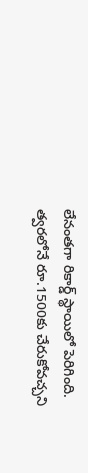లేనంతగా రికార్డ్ స్థాయిలో పెరిగింది. త్వరలోనే రూ.1500కు చేరుకోవచ్చని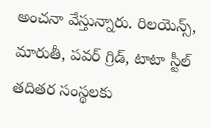అంచనా వేస్తున్నారు. రిలయెన్స్, మారుతీ, పవర్ గ్రిడ్, టాటా స్టీల్ తదితర సంస్థలకు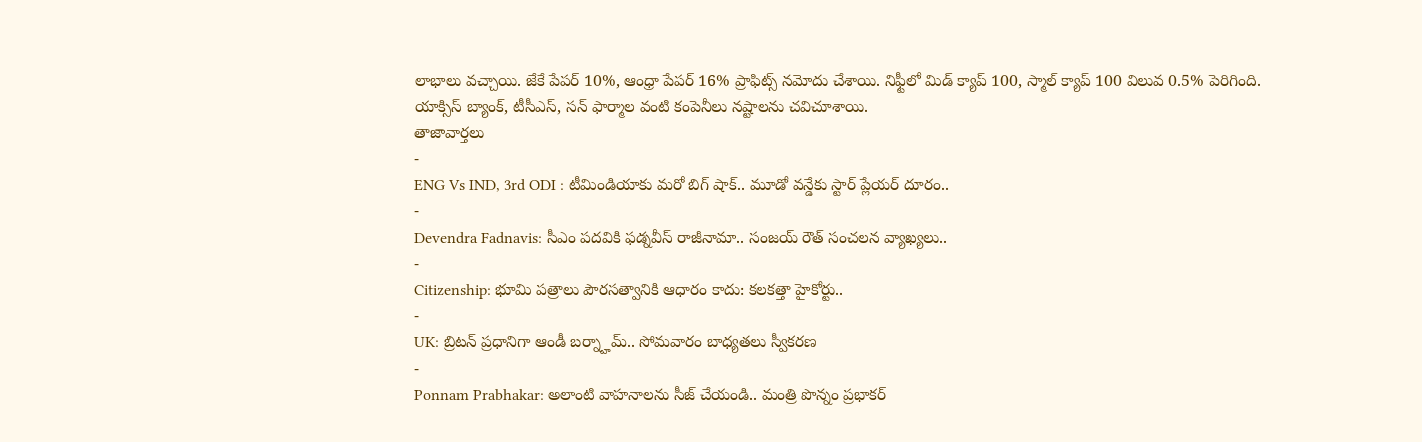లాభాలు వచ్చాయి. జేకే పేపర్ 10%, ఆంధ్రా పేపర్ 16% ప్రాఫిట్స్ నమోదు చేశాయి. నిఫ్టీలో మిడ్ క్యాప్ 100, స్మాల్ క్యాప్ 100 విలువ 0.5% పెరిగింది. యాక్సిస్ బ్యాంక్, టీసీఎస్, సన్ ఫార్మాల వంటి కంపెనీలు నష్టాలను చవిచూశాయి.
తాజావార్తలు
-
ENG Vs IND, 3rd ODI : టీమిండియాకు మరో బిగ్ షాక్.. మూడో వన్డేకు స్టార్ ప్లేయర్ దూరం..
-
Devendra Fadnavis: సీఎం పదవికి ఫడ్నవీస్ రాజీనామా.. సంజయ్ రౌత్ సంచలన వ్యాఖ్యలు..
-
Citizenship: భూమి పత్రాలు పౌరసత్వానికి ఆధారం కాదు: కలకత్తా హైకోర్టు..
-
UK: బ్రిటన్ ప్రధానిగా ఆండీ బర్న్హామ్.. సోమవారం బాధ్యతలు స్వీకరణ
-
Ponnam Prabhakar: అలాంటి వాహనాలను సీజ్ చేయండి.. మంత్రి పొన్నం ప్రభాకర్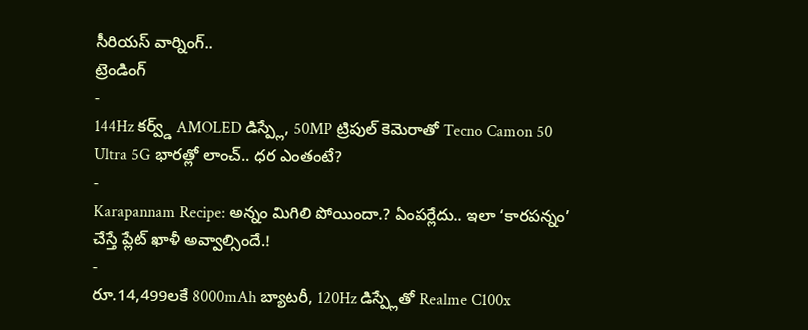సీరియస్ వార్నింగ్..
ట్రెండింగ్
-
144Hz కర్వ్డ్ AMOLED డిస్ప్లే, 50MP ట్రిపుల్ కెమెరాతో Tecno Camon 50 Ultra 5G భారత్లో లాంచ్.. ధర ఎంతంటే?
-
Karapannam Recipe: అన్నం మిగిలి పోయిందా.? ఏంపర్లేదు.. ఇలా ‘కారపన్నం’ చేస్తే ప్లేట్ ఖాళీ అవ్వాల్సిందే.!
-
రూ.14,499లకే 8000mAh బ్యాటరీ, 120Hz డిస్ప్లేతో Realme C100x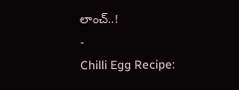లాంచ్..!
-
Chilli Egg Recipe: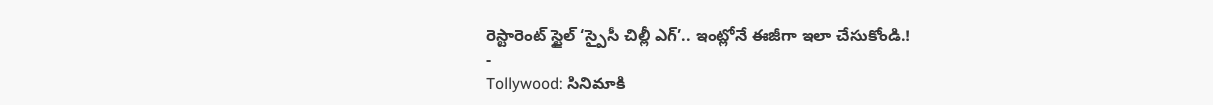రెస్టారెంట్ స్టైల్ ‘స్పైసీ చిల్లీ ఎగ్’.. ఇంట్లోనే ఈజీగా ఇలా చేసుకోండి.!
-
Tollywood: సినిమాకి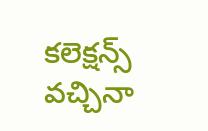కలెక్షన్స్ వచ్చినా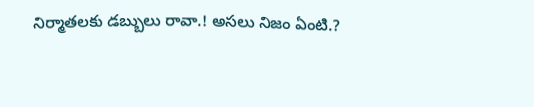నిర్మాతలకు డబ్బులు రావా.! అసలు నిజం ఏంటి.?